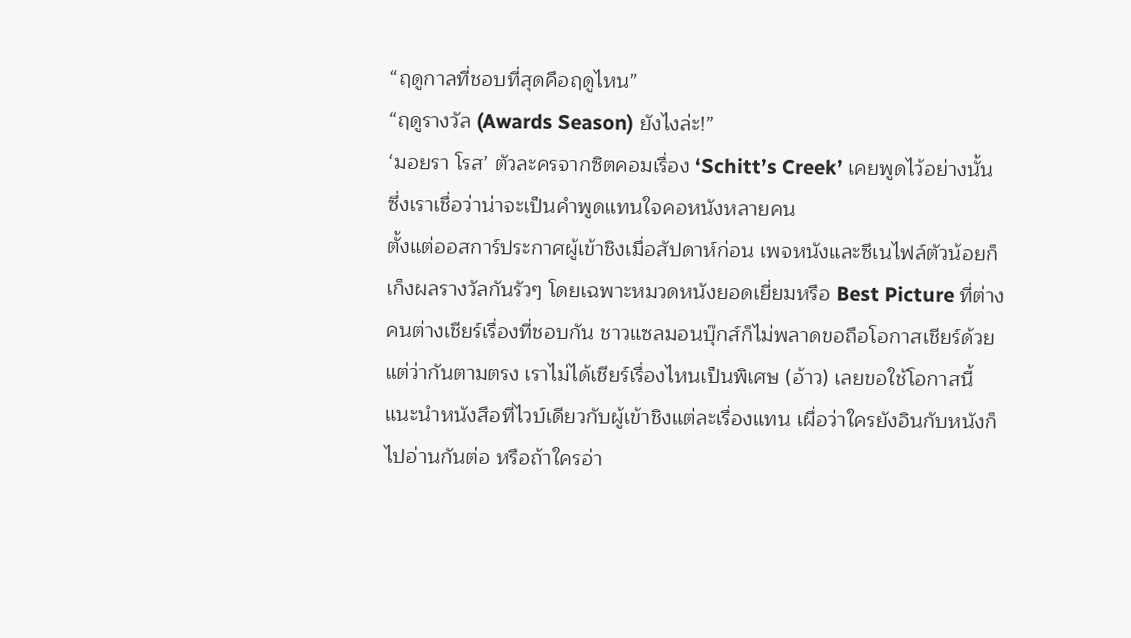“ฤดูกาลที่ชอบที่สุดคือฤดูไหน”
“ฤดูรางวัล (Awards Season) ยังไงล่ะ!”
‘มอยรา โรส’ ตัวละครจากซิตคอมเรื่อง ‘Schitt’s Creek’ เคยพูดไว้อย่างนั้น ซึ่งเราเชื่อว่าน่าจะเป็นคำพูดแทนใจคอหนังหลายคน
ตั้งแต่ออสการ์ประกาศผู้เข้าชิงเมื่อสัปดาห์ก่อน เพจหนังและซีเนไฟล์ตัวน้อยก็เก็งผลรางวัลกันรัวๆ โดยเฉพาะหมวดหนังยอดเยี่ยมหรือ Best Picture ที่ต่างคนต่างเชียร์เรื่องที่ชอบกัน ชาวแซลมอนบุ๊กส์ก็ไม่พลาดขอถือโอกาสเชียร์ด้วย แต่ว่ากันตามตรง เราไม่ได้เชียร์เรื่องไหนเป็นพิเศษ (อ้าว) เลยขอใช้โอกาสนี้แนะนำหนังสือที่ไวบ์เดียวกับผู้เข้าชิงแต่ละเรื่องแทน เผื่อว่าใครยังอินกับหนังก็ไปอ่านกันต่อ หรือถ้าใครอ่า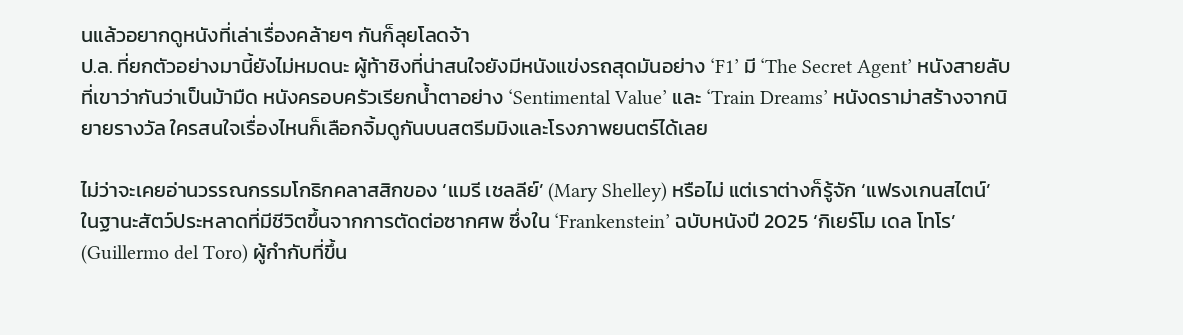นแล้วอยากดูหนังที่เล่าเรื่องคล้ายๆ กันก็ลุยโลดจ้า
ป.ล. ที่ยกตัวอย่างมานี้ยังไม่หมดนะ ผู้ท้าชิงที่น่าสนใจยังมีหนังแข่งรถสุดมันอย่าง ‘F1’ มี ‘The Secret Agent’ หนังสายลับที่เขาว่ากันว่าเป็นม้ามืด หนังครอบครัวเรียกน้ำตาอย่าง ‘Sentimental Value’ และ ‘Train Dreams’ หนังดราม่าสร้างจากนิยายรางวัล ใครสนใจเรื่องไหนก็เลือกจิ้มดูกันบนสตรีมมิงและโรงภาพยนตร์ได้เลย

ไม่ว่าจะเคยอ่านวรรณกรรมโกธิกคลาสสิกของ ‘แมรี เชลลีย์’ (Mary Shelley) หรือไม่ แต่เราต่างก็รู้จัก ‘แฟรงเกนสไตน์’ ในฐานะสัตว์ประหลาดที่มีชีวิตขึ้นจากการตัดต่อซากศพ ซึ่งใน ‘Frankenstein’ ฉบับหนังปี 2025 ‘กิเยร์โม เดล โทโร’ (Guillermo del Toro) ผู้กำกับที่ขึ้น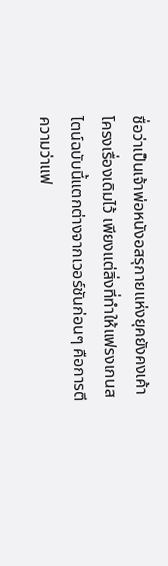ชื่อว่าเป็นเจ้าพ่อหนังอสรุกายแห่งยุคยังคงเค้าโครงเรื่องเดิมไว้ เพียงแต่สิ่งที่ทำให้แฟรงเกนสไตน์ฉบับนี้แตกต่างจากเวอร์ชันก่อนๆ คือการตีความว่าแฟ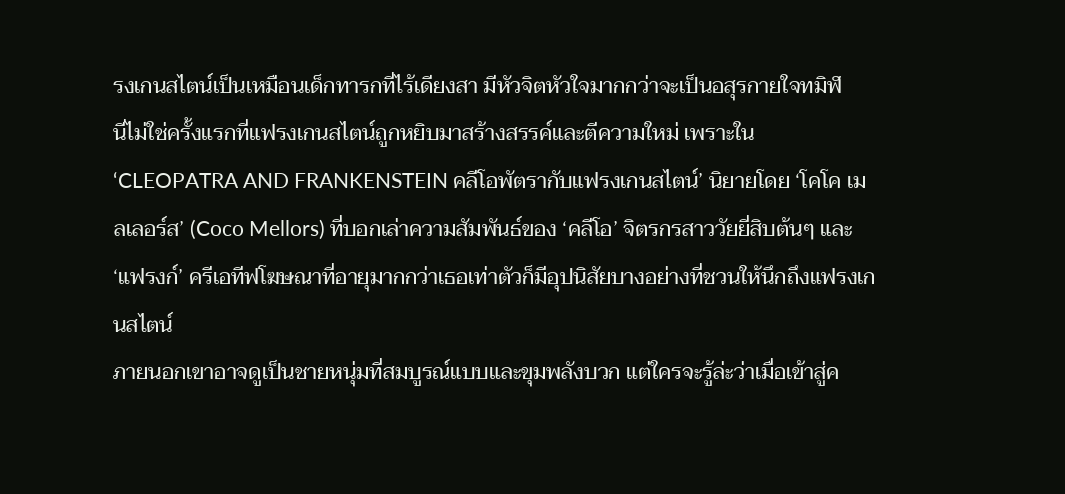รงเกนสไตน์เป็นเหมือนเด็กทารกที่ไร้เดียงสา มีหัวจิตหัวใจมากกว่าจะเป็นอสุรกายใจทมิฬ
นี่ไม่ใช่ครั้งแรกที่แฟรงเกนสไตน์ถูกหยิบมาสร้างสรรค์และตีความใหม่ เพราะใน ‘CLEOPATRA AND FRANKENSTEIN คลีโอพัตรากับแฟรงเกนสไตน์’ นิยายโดย ‘โคโค เมลเลอร์ส’ (Coco Mellors) ที่บอกเล่าความสัมพันธ์ของ ‘คลีโอ’ จิตรกรสาววัยยี่สิบต้นๆ และ ‘แฟรงก์’ ครีเอทีฟโฆษณาที่อายุมากกว่าเธอเท่าตัวก็มีอุปนิสัยบางอย่างที่ชวนให้นึกถึงแฟรงเกนสไตน์
ภายนอกเขาอาจดูเป็นชายหนุ่มที่สมบูรณ์แบบและขุมพลังบวก แต่ใครจะรู้ล่ะว่าเมื่อเข้าสู่ค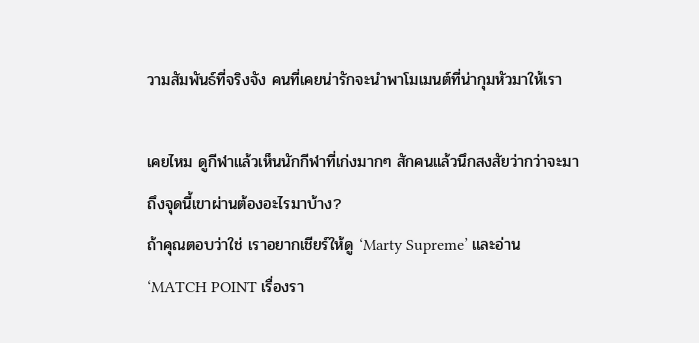วามสัมพันธ์ที่จริงจัง คนที่เคยน่ารักจะนำพาโมเมนต์ที่น่ากุมหัวมาให้เรา

เคยไหม ดูกีฬาแล้วเห็นนักกีฬาที่เก่งมากๆ สักคนแล้วนึกสงสัยว่ากว่าจะมาถึงจุดนี้เขาผ่านต้องอะไรมาบ้าง?
ถ้าคุณตอบว่าใช่ เราอยากเชียร์ให้ดู ‘Marty Supreme’ และอ่าน ‘MATCH POINT เรื่องรา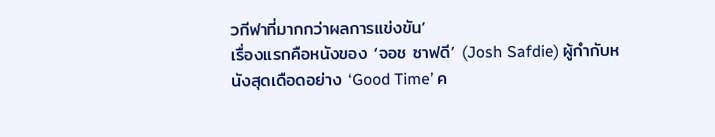วกีฬาที่มากกว่าผลการแข่งขัน’
เรื่องแรกคือหนังของ ‘จอช ซาฟดี’ (Josh Safdie) ผู้กำกับหนังสุดเดือดอย่าง ‘Good Time’ ค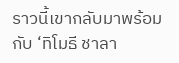ราวนี้เขากลับมาพร้อมกับ ‘ทิโมธี ชาลา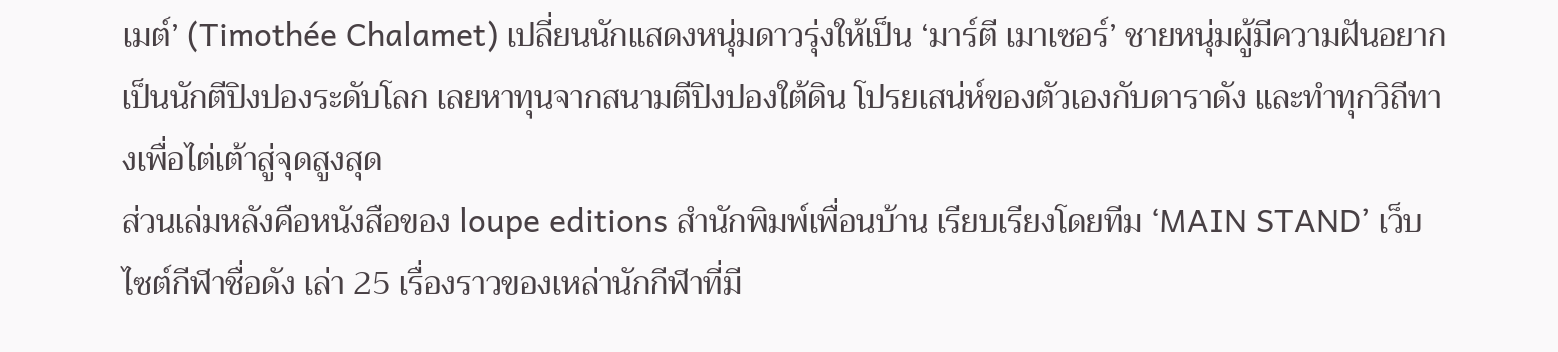เมต์’ (Timothée Chalamet) เปลี่ยนนักแสดงหนุ่มดาวรุ่งให้เป็น ‘มาร์ตี เมาเซอร์’ ชายหนุ่มผู้มีความฝันอยากเป็นนักตีปิงปองระดับโลก เลยหาทุนจากสนามตีปิงปองใต้ดิน โปรยเสน่ห์ของตัวเองกับดาราดัง และทำทุกวิถีทางเพื่อไต่เต้าสู่จุดสูงสุด
ส่วนเล่มหลังคือหนังสือของ loupe editions สำนักพิมพ์เพื่อนบ้าน เรียบเรียงโดยทีม ‘MAIN STAND’ เว็บไซต์กีฬาชื่อดัง เล่า 25 เรื่องราวของเหล่านักกีฬาที่มี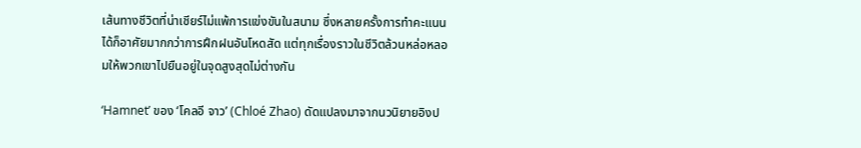เส้นทางชีวิตที่น่าเชียร์ไม่แพ้การแข่งขันในสนาม ซึ่งหลายครั้งการทำคะแนนได้ก็อาศัยมากกว่าการฝึกฝนอันโหดสัด แต่ทุกเรื่องราวในชีวิตล้วนหล่อหลอมให้พวกเขาไปยืนอยู่ในจุดสูงสุดไม่ต่างกัน

‘Hamnet’ ของ ‘โคลอี จาว’ (Chloé Zhao) ดัดแปลงมาจากนวนิยายอิงป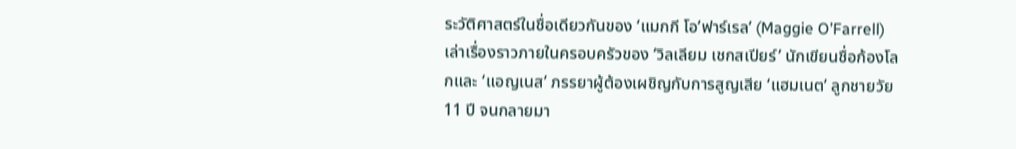ระวัติศาสตร์ในชื่อเดียวกันของ ‘แมกกี โอ’ฟาร์เรล’ (Maggie O’Farrell) เล่าเรื่องราวภายในครอบครัวของ ‘วิลเลียม เชกสเปียร์’ นักเขียนชื่อก้องโลกและ ‘แอญเนส’ ภรรยาผู้ต้องเผชิญกับการสูญเสีย ‘แฮมเนต’ ลูกชายวัย 11 ปี จนกลายมา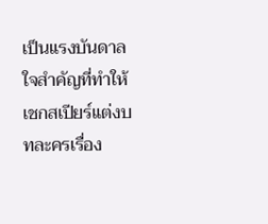เป็นแรงบันดาลใจสำคัญที่ทำให้เชกสเปียร์แต่งบทละครเรื่อง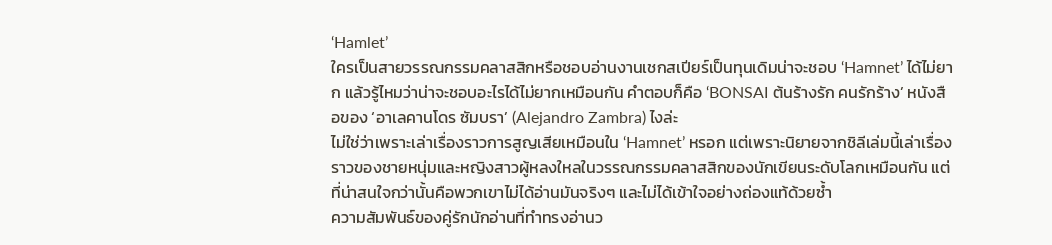‘Hamlet’
ใครเป็นสายวรรณกรรมคลาสสิกหรือชอบอ่านงานเชกสเปียร์เป็นทุนเดิมน่าจะชอบ ‘Hamnet’ ได้ไม่ยาก แล้วรู้ไหมว่าน่าจะชอบอะไรได้ไม่ยากเหมือนกัน คำตอบก็คือ ‘BONSAI ต้นร้างรัก คนรักร้าง’ หนังสือของ ‘อาเลคานโดร ซัมบรา’ (Alejandro Zambra) ไงล่ะ
ไม่ใช่ว่าเพราะเล่าเรื่องราวการสูญเสียเหมือนใน ‘Hamnet’ หรอก แต่เพราะนิยายจากชิลีเล่มนี้เล่าเรื่องราวของชายหนุ่มและหญิงสาวผู้หลงใหลในวรรณกรรมคลาสสิกของนักเขียนระดับโลกเหมือนกัน แต่ที่น่าสนใจกว่านั้นคือพวกเขาไม่ได้อ่านมันจริงๆ และไม่ได้เข้าใจอย่างถ่องแท้ด้วยซ้ำ
ความสัมพันธ์ของคู่รักนักอ่านที่ทำทรงอ่านว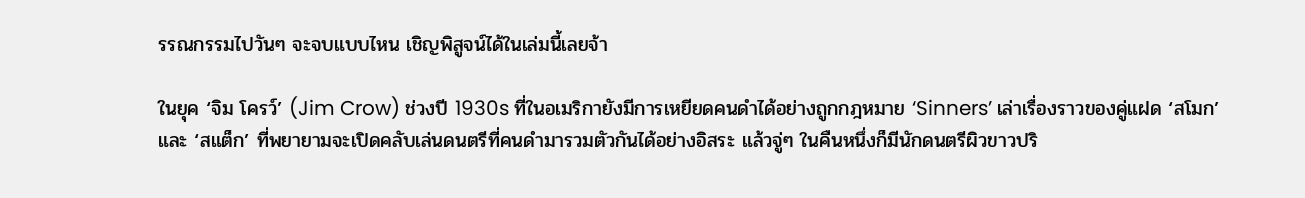รรณกรรมไปวันๆ จะจบแบบไหน เชิญพิสูจน์ได้ในเล่มนี้เลยจ้า

ในยุค ‘จิม โครว์’ (Jim Crow) ช่วงปี 1930s ที่ในอเมริกายังมีการเหยียดคนดำได้อย่างถูกกฎหมาย ‘Sinners’ เล่าเรื่องราวของคู่แฝด ‘สโมก’ และ ‘สแต็ก’ ที่พยายามจะเปิดคลับเล่นดนตรีที่คนดำมารวมตัวกันได้อย่างอิสระ แล้วจู่ๆ ในคืนหนึ่งก็มีนักดนตรีผิวขาวปริ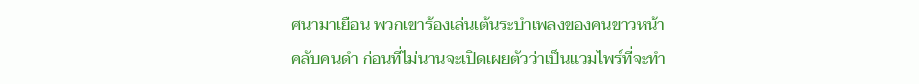ศนามาเยือน พวกเขาร้องเล่นเต้นระบำเพลงของคนขาวหน้าคลับคนดำ ก่อนที่ไม่นานจะเปิดเผยตัวว่าเป็นแวมไพร์ที่จะทำ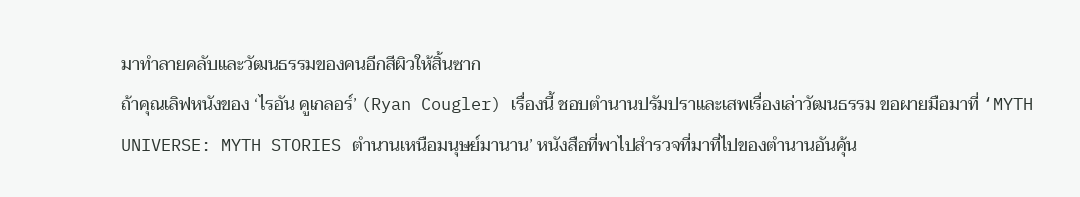มาทำลายคลับและวัฒนธรรมของคนอีกสีผิวให้สิ้นซาก
ถ้าคุณเลิฟหนังของ ‘ไรอัน คูเกลอร์’ (Ryan Cougler) เรื่องนี้ ชอบตำนานปรัมปราและเสพเรื่องเล่าวัฒนธรรม ขอผายมือมาที่ ‘MYTH UNIVERSE: MYTH STORIES ตำนานเหนือมนุษย์มานาน’ หนังสือที่พาไปสำรวจที่มาที่ไปของตำนานอันคุ้น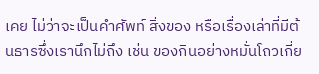เคย ไม่ว่าจะเป็นคำศัพท์ สิ่งของ หรือเรื่องเล่าที่มีต้นธารซึ่งเรานึกไม่ถึง เช่น ของกินอย่างหมั่นโถวเกี่ย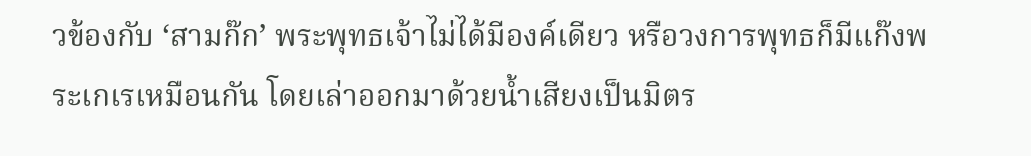วข้องกับ ‘สามก๊ก’ พระพุทธเจ้าไม่ได้มีองค์เดียว หรือวงการพุทธก็มีแก๊งพระเกเรเหมือนกัน โดยเล่าออกมาด้วยน้ำเสียงเป็นมิตร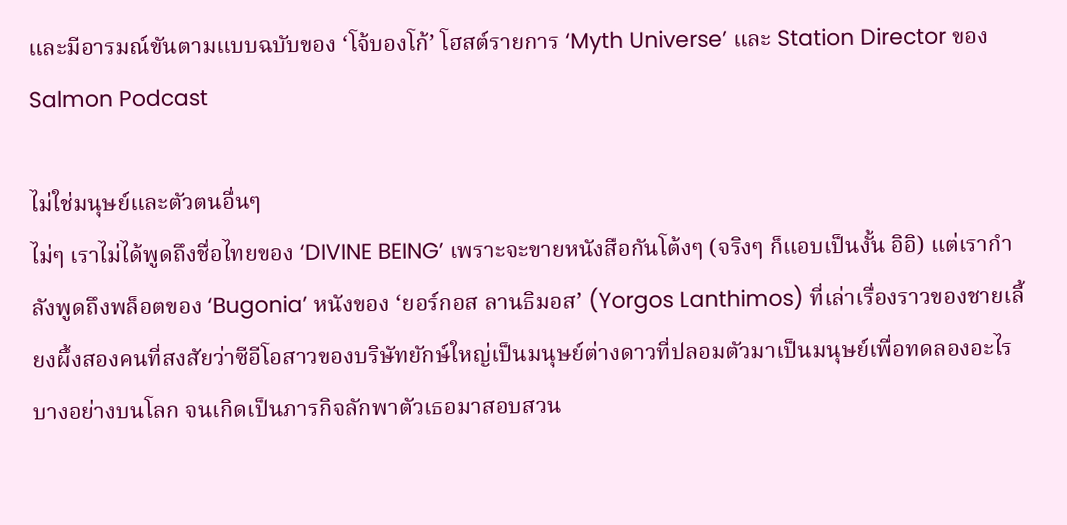และมีอารมณ์ขันตามแบบฉบับของ ‘โจ้บองโก้’ โฮสต์รายการ ‘Myth Universe’ และ Station Director ของ Salmon Podcast

ไม่ใช่มนุษย์และตัวตนอื่นๆ
ไม่ๆ เราไม่ได้พูดถึงชื่อไทยของ ‘DIVINE BEING’ เพราะจะขายหนังสือกันโต้งๆ (จริงๆ ก็แอบเป็นงั้น อิอิ) แต่เรากำลังพูดถึงพล็อตของ ‘Bugonia’ หนังของ ‘ยอร์กอส ลานธิมอส’ (Yorgos Lanthimos) ที่เล่าเรื่องราวของชายเลี้ยงผึ้งสองคนที่สงสัยว่าซีอีโอสาวของบริษัทยักษ์ใหญ่เป็นมนุษย์ต่างดาวที่ปลอมตัวมาเป็นมนุษย์เพื่อทดลองอะไรบางอย่างบนโลก จนเกิดเป็นภารกิจลักพาตัวเธอมาสอบสวน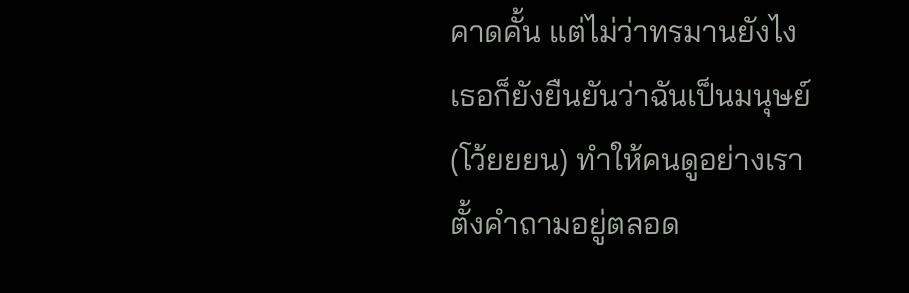คาดคั้น แต่ไม่ว่าทรมานยังไง เธอก็ยังยืนยันว่าฉันเป็นมนุษย์ (โว้ยยยน) ทำให้คนดูอย่างเราตั้งคำถามอยู่ตลอด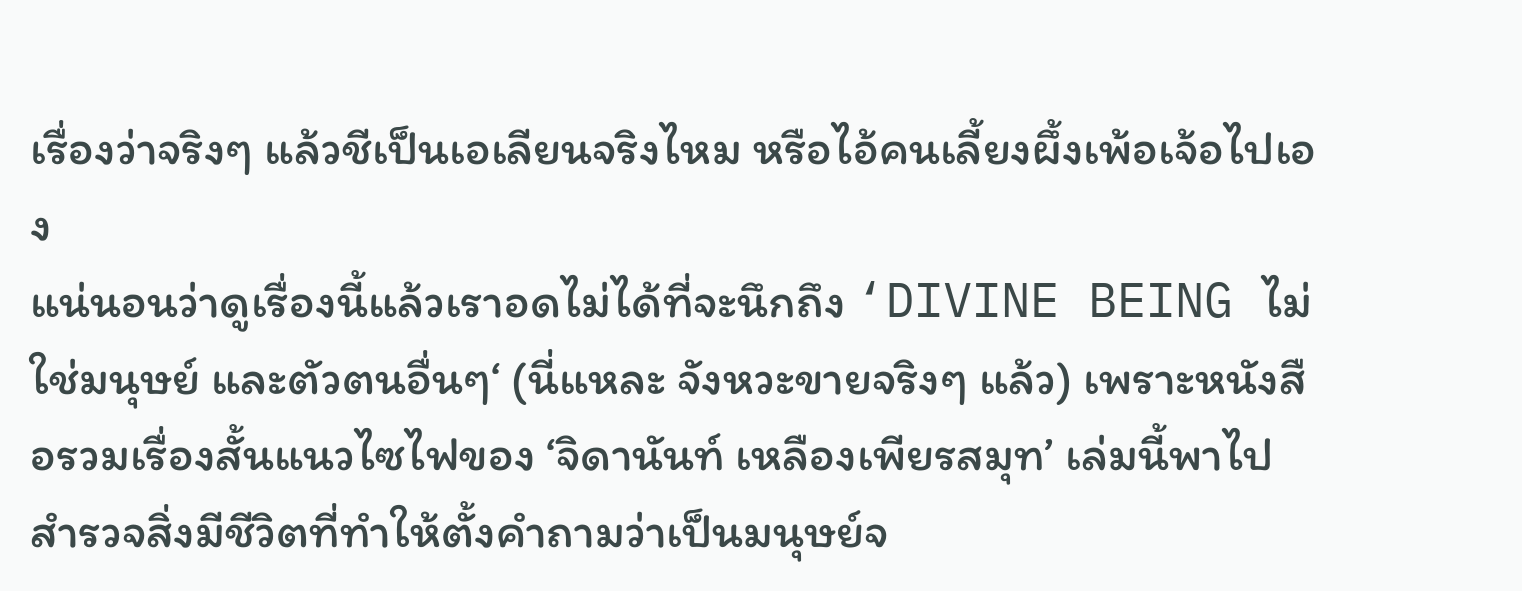เรื่องว่าจริงๆ แล้วชีเป็นเอเลียนจริงไหม หรือไอ้คนเลี้ยงผึ้งเพ้อเจ้อไปเอง
แน่นอนว่าดูเรื่องนี้แล้วเราอดไม่ได้ที่จะนึกถึง ‘DIVINE BEING ไม่ใช่มนุษย์ และตัวตนอื่นๆ‘ (นี่แหละ จังหวะขายจริงๆ แล้ว) เพราะหนังสือรวมเรื่องสั้นแนวไซไฟของ ‘จิดานันท์ เหลืองเพียรสมุท’ เล่มนี้พาไปสำรวจสิ่งมีชีวิตที่ทำให้ตั้งคำถามว่าเป็นมนุษย์จ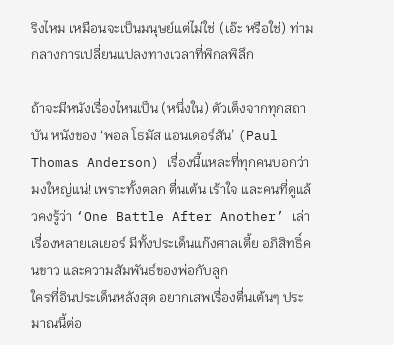ริงไหม เหมือนจะเป็นมนุษย์แต่ไม่ใช่ (เอ๊ะ หรือใช่) ท่ามกลางการเปลี่ยนแปลงทางเวลาที่พิกลพิลึก

ถ้าจะมีหนังเรื่องไหนเป็น (หนึ่งใน) ตัวเต็งจากทุกสถาบัน หนังของ ‘พอล โธมัส แอนเดอร์สัน’ (Paul Thomas Anderson) เรื่องนี้แหละที่ทุกคนบอกว่ามงใหญ่แน่! เพราะทั้งตลก ตื่นเต้น เร้าใจ และคนที่ดูแล้วคงรู้ว่า ‘One Battle After Another’ เล่าเรื่องหลายเลเยอร์ มีทั้งประเด็นแก๊งศาลเตี้ย อภิสิทธิ์คนขาว และความสัมพันธ์ของพ่อกับลูก
ใครที่อินประเด็นหลังสุด อยากเสพเรื่องตื่นเต้นๆ ประมาณนี้ต่อ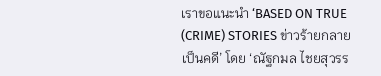เราขอแนะนำ ‘BASED ON TRUE (CRIME) STORIES ข่าวร้ายกลายเป็นคดี’ โดย ‘ณัฐกมล ไชยสุวรร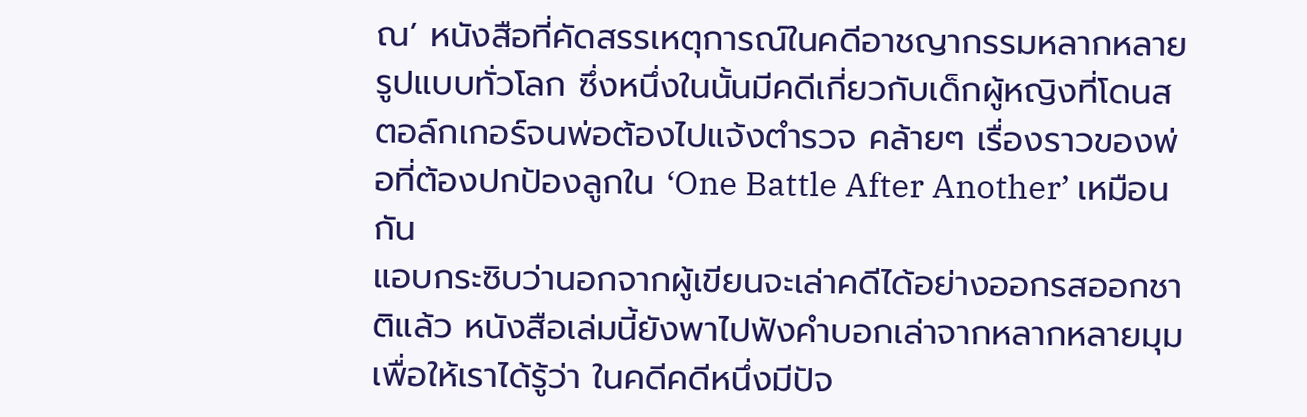ณ’ หนังสือที่คัดสรรเหตุการณ์ในคดีอาชญากรรมหลากหลายรูปแบบทั่วโลก ซึ่งหนึ่งในนั้นมีคดีเกี่ยวกับเด็กผู้หญิงที่โดนสตอล์กเกอร์จนพ่อต้องไปแจ้งตำรวจ คล้ายๆ เรื่องราวของพ่อที่ต้องปกป้องลูกใน ‘One Battle After Another’ เหมือนกัน
แอบกระซิบว่านอกจากผู้เขียนจะเล่าคดีได้อย่างออกรสออกชาติแล้ว หนังสือเล่มนี้ยังพาไปฟังคำบอกเล่าจากหลากหลายมุม เพื่อให้เราได้รู้ว่า ในคดีคดีหนึ่งมีปัจ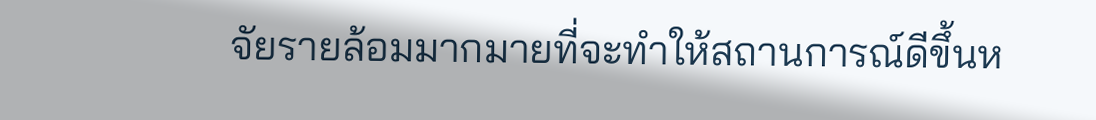จัยรายล้อมมากมายที่จะทำให้สถานการณ์ดีขึ้นห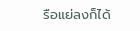รือแย่ลงก็ได้